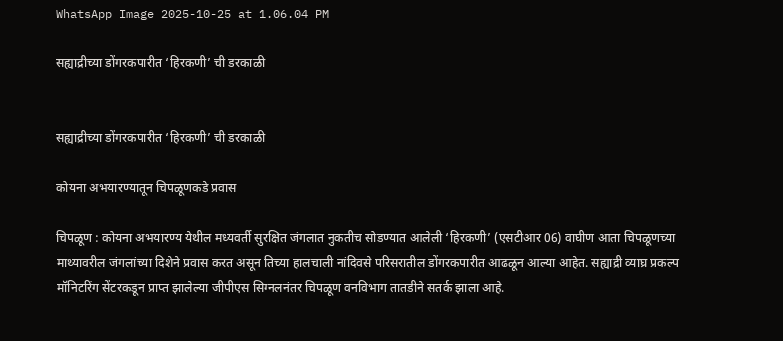WhatsApp Image 2025-10-25 at 1.06.04 PM

सह्याद्रीच्या डोंगरकपारीत ‘हिरकणी’ ची डरकाळी


सह्याद्रीच्या डोंगरकपारीत ‘हिरकणी’ ची डरकाळी

कोयना अभयारण्यातून चिपळूणकडे प्रवास

चिपळूण : कोयना अभयारण्य येथील मध्यवर्ती सुरक्षित जंगलात नुकतीच सोडण्यात आलेली ‘हिरकणी’ (एसटीआर 06) वाघीण आता चिपळूणच्या माथ्यावरील जंगलांच्या दिशेने प्रवास करत असून तिच्या हालचाली नांदिवसे परिसरातील डोंगरकपारीत आढळून आल्या आहेत. सह्याद्री व्याघ्र प्रकल्प मॉनिटरिंग सेंटरकडून प्राप्त झालेल्या जीपीएस सिग्नलनंतर चिपळूण वनविभाग तातडीने सतर्क झाला आहे.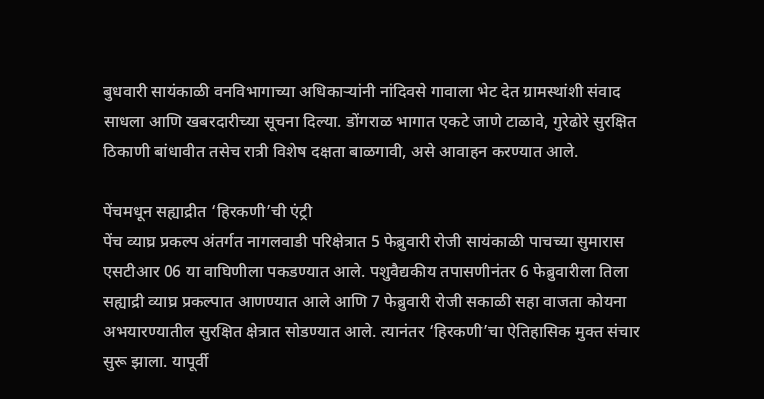बुधवारी सायंकाळी वनविभागाच्या अधिकाऱ्यांनी नांदिवसे गावाला भेट देत ग्रामस्थांशी संवाद साधला आणि खबरदारीच्या सूचना दिल्या. डोंगराळ भागात एकटे जाणे टाळावे, गुरेढोरे सुरक्षित ठिकाणी बांधावीत तसेच रात्री विशेष दक्षता बाळगावी, असे आवाहन करण्यात आले.

पेंचमधून सह्याद्रीत ‘हिरकणी’ची एंट्री
पेंच व्याघ्र प्रकल्प अंतर्गत नागलवाडी परिक्षेत्रात 5 फेब्रुवारी रोजी सायंकाळी पाचच्या सुमारास एसटीआर 06 या वाघिणीला पकडण्यात आले. पशुवैद्यकीय तपासणीनंतर 6 फेब्रुवारीला तिला सह्याद्री व्याघ्र प्रकल्पात आणण्यात आले आणि 7 फेब्रुवारी रोजी सकाळी सहा वाजता कोयना अभयारण्यातील सुरक्षित क्षेत्रात सोडण्यात आले. त्यानंतर ‘हिरकणी’चा ऐतिहासिक मुक्त संचार सुरू झाला. यापूर्वी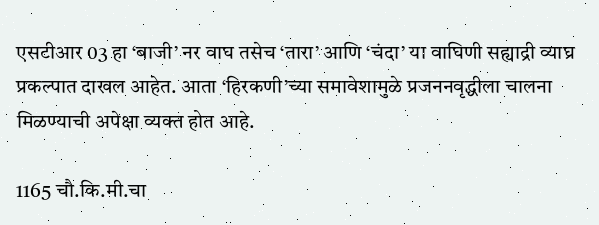एसटीआर 03 हा ‘बाजी’ नर वाघ तसेच ‘तारा’ आणि ‘चंदा’ या वाघिणी सह्याद्री व्याघ्र प्रकल्पात दाखल आहेत. आता ‘हिरकणी’च्या समावेशामुळे प्रजननवृद्धीला चालना मिळण्याची अपेक्षा व्यक्त होत आहे.

1165 चौ.कि.मी.चा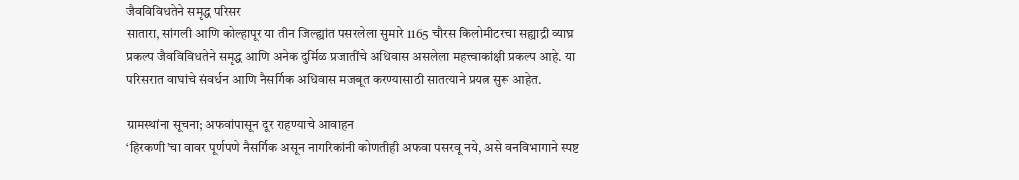जैवविविधतेने समृद्ध परिसर
सातारा, सांगली आणि कोल्हापूर या तीन जिल्ह्यांत पसरलेला सुमारे 1165 चौरस किलोमीटरचा सह्याद्री व्याघ्र प्रकल्प जैवविविधतेने समृद्ध आणि अनेक दुर्मिळ प्रजातींचे अधिवास असलेला महत्त्वाकांक्षी प्रकल्प आहे. या परिसरात वाघांचे संवर्धन आणि नैसर्गिक अधिवास मजबूत करण्यासाठी सातत्याने प्रयत्न सुरू आहेत.

ग्रामस्थांना सूचना; अफवांपासून दूर राहण्याचे आवाहन
‘हिरकणी’चा वावर पूर्णपणे नैसर्गिक असून नागरिकांनी कोणतीही अफवा पसरवू नये, असे वनविभागाने स्पष्ट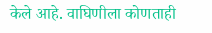केले आहे. वाघिणीला कोणताही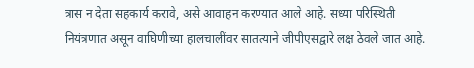त्रास न देता सहकार्य करावे, असे आवाहन करण्यात आले आहे. सध्या परिस्थिती नियंत्रणात असून वाघिणीच्या हालचालींवर सातत्याने जीपीएसद्वारे लक्ष ठेवले जात आहे.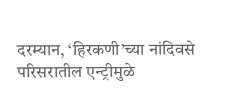दरम्यान, ‘हिरकणी’च्या नांदिवसे परिसरातील एन्ट्रीमुळे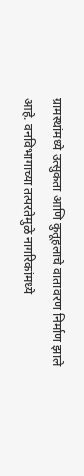ग्रामस्थांमध्ये उत्सुकता आणि कुतूहलाचे वातावरण निर्माण झाले आहे. वनविभागाच्या तत्परतेमुळे नागरिकांमध्ये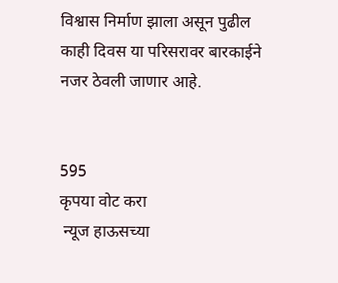विश्वास निर्माण झाला असून पुढील काही दिवस या परिसरावर बारकाईने नजर ठेवली जाणार आहे.


595
कृपया वोट करा
 न्यूज हाऊसच्या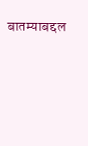बातम्याबद्दल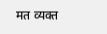मत व्यक्त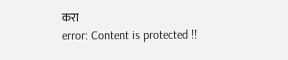करा
error: Content is protected !!